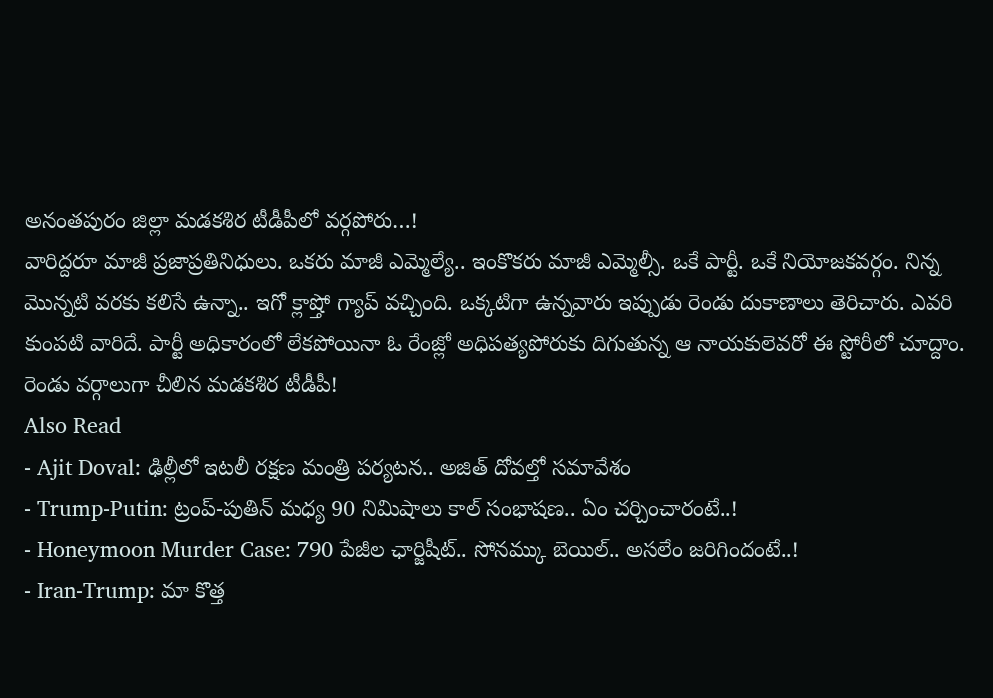అనంతపురం జిల్లా మడకశిర టీడీపీలో వర్గపోరు…!
వారిద్దరూ మాజీ ప్రజాప్రతినిధులు. ఒకరు మాజీ ఎమ్మెల్యే.. ఇంకొకరు మాజీ ఎమ్మెల్సీ. ఒకే పార్టీ. ఒకే నియోజకవర్గం. నిన్న మొన్నటి వరకు కలిసే ఉన్నా.. ఇగో క్లాష్తో గ్యాప్ వచ్చింది. ఒక్కటిగా ఉన్నవారు ఇప్పుడు రెండు దుకాణాలు తెరిచారు. ఎవరి కుంపటి వారిదే. పార్టీ అధికారంలో లేకపోయినా ఓ రేంజ్లో అధిపత్యపోరుకు దిగుతున్న ఆ నాయకులెవరో ఈ స్టోరీలో చూద్దాం.
రెండు వర్గాలుగా చీలిన మడకశిర టీడీపీ!
Also Read
- Ajit Doval: ఢిల్లీలో ఇటలీ రక్షణ మంత్రి పర్యటన.. అజిత్ దోవల్తో సమావేశం
- Trump-Putin: ట్రంప్-పుతిన్ మధ్య 90 నిమిషాలు కాల్ సంభాషణ.. ఏం చర్చించారంటే..!
- Honeymoon Murder Case: 790 పేజీల ఛార్జిషీట్.. సోనమ్కు బెయిల్.. అసలేం జరిగిందంటే..!
- Iran-Trump: మా కొత్త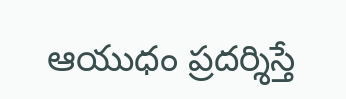ఆయుధం ప్రదర్శిస్తే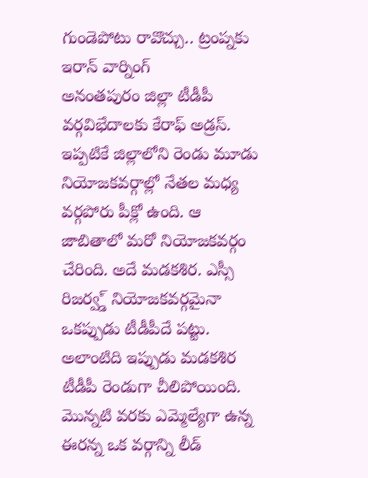గుండెపోటు రావొచ్చు.. ట్రంప్నకు ఇరాన్ వార్నింగ్
అనంతపురం జిల్లా టీడీపీ వర్గవిభేదాలకు కేరాఫ్ అడ్రస్. ఇప్పటికే జిల్లాలోని రెండు మూడు నియోజకవర్గాల్లో నేతల మధ్య వర్గపోరు పీక్లో ఉంది. ఆ జాబితాలో మరో నియోజకవర్గం చేరింది. అదే మడకశిర. ఎస్సీ రిజర్వ్డ్ నియోజకవర్గమైనా ఒకప్పుడు టీడీపీదే పట్టు. అలాంటిది ఇప్పుడు మడకశిర టీడీపీ రెండుగా చీలిపోయింది. మొన్నటి వరకు ఎమ్మెల్యేగా ఉన్న ఈరన్న ఒక వర్గాన్ని లీడ్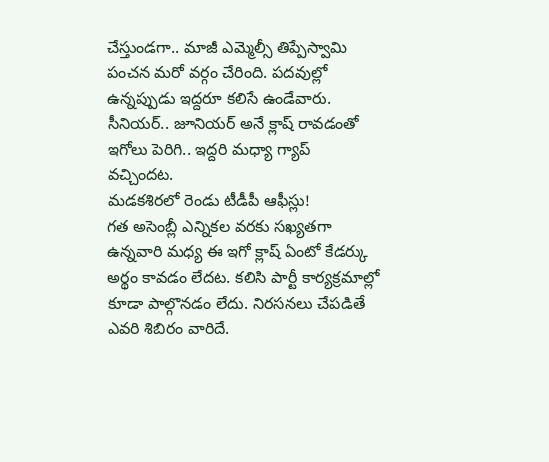చేస్తుండగా.. మాజీ ఎమ్మెల్సీ తిప్పేస్వామి పంచన మరో వర్గం చేరింది. పదవుల్లో ఉన్నప్పుడు ఇద్దరూ కలిసే ఉండేవారు. సీనియర్.. జూనియర్ అనే క్లాష్ రావడంతో ఇగోలు పెరిగి.. ఇద్దరి మధ్యా గ్యాప్ వచ్చిందట.
మడకశిరలో రెండు టీడీపీ ఆఫీస్లు!
గత అసెంబ్లీ ఎన్నికల వరకు సఖ్యతగా ఉన్నవారి మధ్య ఈ ఇగో క్లాష్ ఏంటో కేడర్కు అర్థం కావడం లేదట. కలిసి పార్టీ కార్యక్రమాల్లో కూడా పాల్గొనడం లేదు. నిరసనలు చేపడితే ఎవరి శిబిరం వారిదే.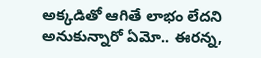అక్కడితో ఆగితే లాభం లేదని అనుకున్నారో ఏమో.. ఈరన్న,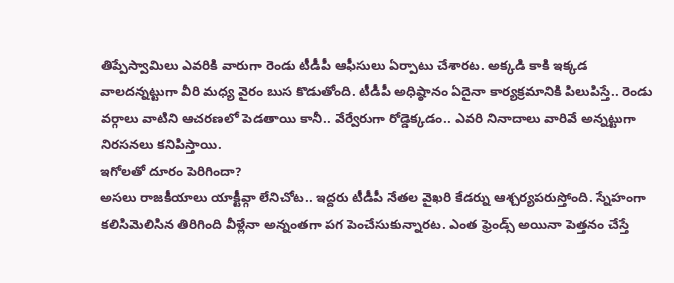తిప్పేస్వామిలు ఎవరికి వారుగా రెండు టీడీపీ ఆఫీసులు ఏర్పాటు చేశారట. అక్కడి కాకి ఇక్కడ వాలదన్నట్టుగా వీరి మధ్య వైరం బుస కొడుతోంది. టీడీపీ అధిష్ఠానం ఏదైనా కార్యక్రమానికి పిలుపిస్తే.. రెండు వర్గాలు వాటిని ఆచరణలో పెడతాయి కానీ.. వేర్వేరుగా రోడ్డెక్కడం.. ఎవరి నినాదాలు వారివే అన్నట్టుగా నిరసనలు కనిపిస్తాయి.
ఇగోలతో దూరం పెరిగిందా?
అసలు రాజకీయాలు యాక్టీవ్గా లేనిచోట.. ఇద్దరు టీడీపీ నేతల వైఖరి కేడర్ను ఆశ్చర్యపరుస్తోంది. స్నేహంగా కలిసిమెలిసిన తిరిగింది వీళ్లేనా అన్నంతగా పగ పెంచేసుకున్నారట. ఎంత ఫ్రెండ్స్ అయినా పెత్తనం చేస్తే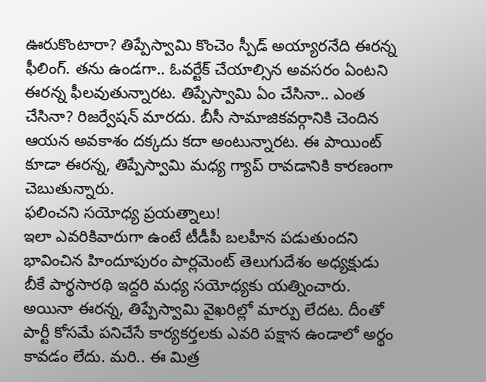ఊరుకొంటారా? తిప్పేస్వామి కొంచెం స్పీడ్ అయ్యారనేది ఈరన్న ఫీలింగ్. తను ఉండగా.. ఓవర్టేక్ చేయాల్సిన అవసరం ఏంటని ఈరన్న ఫీలవుతున్నారట. తిప్పేస్వామి ఏం చేసినా.. ఎంత చేసినా? రిజర్వేషన్ మారదు. బీసీ సామాజికవర్గానికి చెందిన ఆయన అవకాశం దక్కదు కదా అంటున్నారట. ఈ పాయింట్ కూడా ఈరన్న, తిప్పేస్వామి మధ్య గ్యాప్ రావడానికి కారణంగా చెబుతున్నారు.
ఫలించని సయోధ్య ప్రయత్నాలు!
ఇలా ఎవరికివారుగా ఉంటే టీడీపీ బలహీన పడుతుందని భావించిన హిందూపురం పార్లమెంట్ తెలుగుదేశం అధ్యక్షుడు బీకే పార్థసారథి ఇద్దరి మధ్య సయోధ్యకు యత్నించారు. అయినా ఈరన్న, తిప్పేస్వామి వైఖరిల్లో మార్పు లేదట. దీంతో పార్టీ కోసమే పనిచేసే కార్యకర్తలకు ఎవరి పక్షాన ఉండాలో అర్థం కావడం లేదు. మరి.. ఈ మిత్ర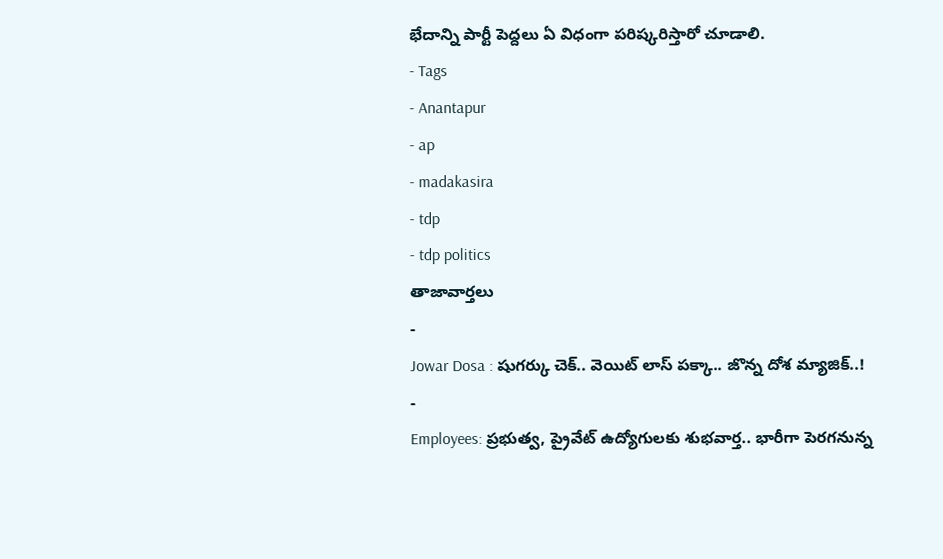భేదాన్ని పార్టీ పెద్దలు ఏ విధంగా పరిష్కరిస్తారో చూడాలి.
- Tags
- Anantapur
- ap
- madakasira
- tdp
- tdp politics
తాజావార్తలు
-
Jowar Dosa : షుగర్కు చెక్.. వెయిట్ లాస్ పక్కా.. జొన్న దోశ మ్యాజిక్..!
-
Employees: ప్రభుత్వ, ప్రైవేట్ ఉద్యోగులకు శుభవార్త.. భారీగా పెరగనున్న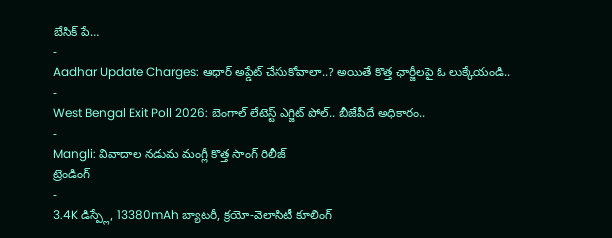బేసిక్ పే…
-
Aadhar Update Charges: ఆధార్ అప్డేట్ చేసుకోవాలా..? అయితే కొత్త ఛార్జీలపై ఓ లుక్కేయండి..
-
West Bengal Exit Poll 2026: బెంగాల్ లేటెస్ట్ ఎగ్జిట్ పోల్.. బీజేపీదే అధికారం..
-
Mangli: వివాదాల నడుమ మంగ్లీ కొత్త సాంగ్ రిలీజ్
ట్రెండింగ్
-
3.4K డిస్ప్లే, 13380mAh బ్యాటరీ, క్రయో-వెలాసిటీ కూలింగ్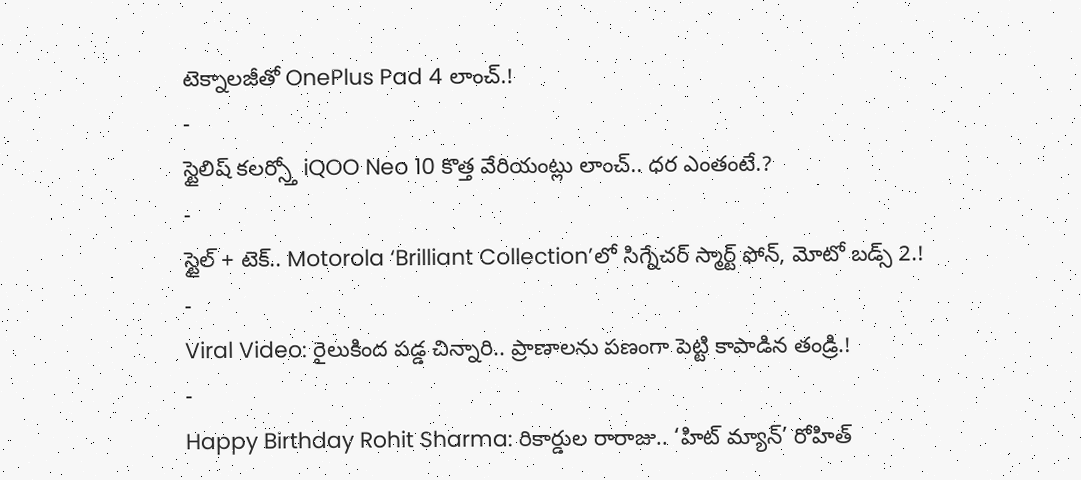టెక్నాలజీతో OnePlus Pad 4 లాంచ్.!
-
స్టైలిష్ కలర్స్తో iQOO Neo 10 కొత్త వేరియంట్లు లాంచ్.. ధర ఎంతంటే.?
-
స్టైల్ + టెక్.. Motorola ‘Brilliant Collection’లో సిగ్నేచర్ స్మార్ట్ ఫోన్, మోటో బడ్స్ 2.!
-
Viral Video: రైలుకింద పడ్డ చిన్నారి.. ప్రాణాలను పణంగా పెట్టి కాపాడిన తండ్రి.!
-
Happy Birthday Rohit Sharma: రికార్డుల రారాజు.. ‘హిట్ మ్యాన్’ రోహిత్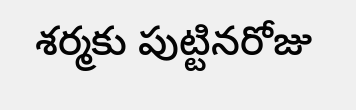శర్మకు పుట్టినరోజు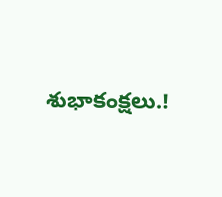శుభాకంక్షలు.!